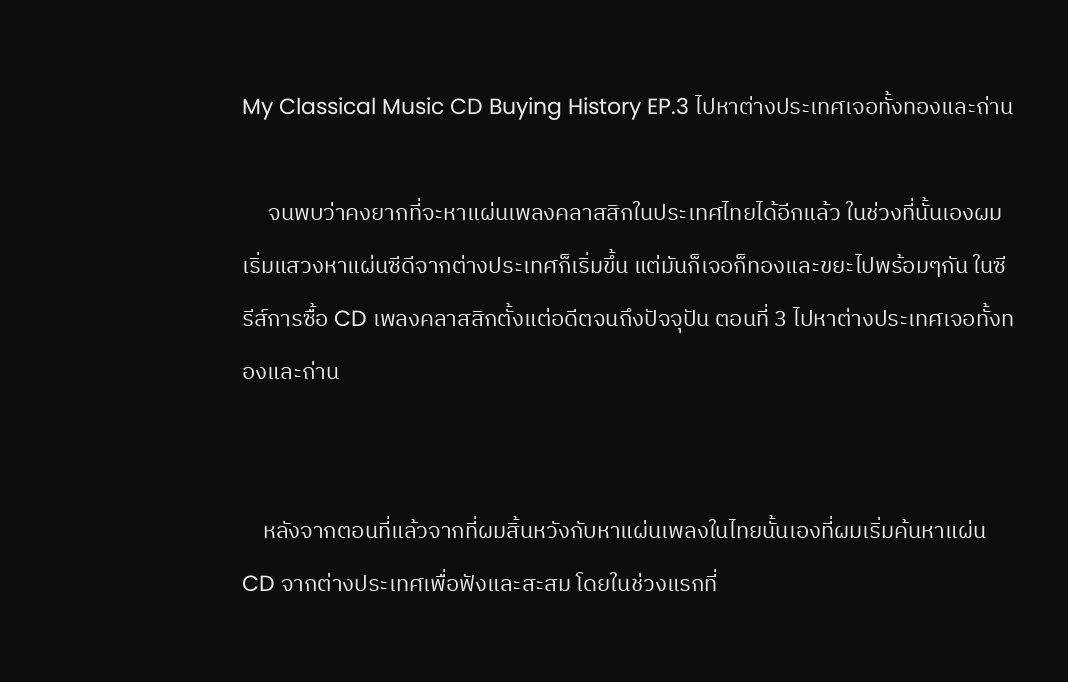My Classical Music CD Buying History EP.3 ไปหาต่างประเทศเจอทั้งทองและถ่าน

     จนพบว่าคงยากที่จะหาแผ่นเพลงคลาสสิกในประเทศไทยได้อีกแล้ว ในช่วงที่นั้นเองผมเริ่มแสวงหาแผ่นซีดีจากต่างประเทศก็เริ่มขึ้น แต่มันก็เจอก็ทองและขยะไปพร้อมๆกัน ในซีรีส์การซื้อ CD เพลงคลาสสิกตั้งแต่อดีตจนถึงปัจจุปัน ตอนที่ 3 ไปหาต่างประเทศเจอทั้งทองและถ่าน


    หลังจากตอนที่แล้วจากที่ผมสิ้นหวังกับหาแผ่นเพลงในไทยนั้นเองที่ผมเริ่มค้นหาแผ่น CD จากต่างประเทศเพื่อฟังและสะสม โดยในช่วงแรกที่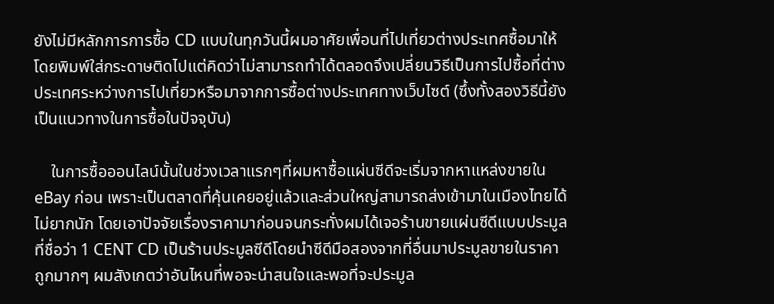ยังไม่มีหลักการการซื้อ CD แบบในทุกวันนี้ผมอาศัยเพื่อนที่ไปเที่ยวต่างประเทศซื้อมาให้โดยพิมพ์ใส่กระดาษติดไปแต่คิดว่าไม่สามารถทำได้ตลอดจึงเปลี่ยนวิธีเป็นการไปซื้อที่ต่างประเทศระหว่างการไปเที่ยวหรือมาจากการซื้อต่างประเทศทางเว็บไซต์ (ซึ้งทั้งสองวิธีนี้ยังเป็นแนวทางในการซื้อในปัจจุบัน)

    ในการซื้อออนไลน์นั้นในช่วงเวลาแรกๆที่ผมหาซื้อแผ่นซีดีจะเริ่มจากหาแหล่งขายใน eBay ก่อน เพราะเป็นตลาดที่คุ้นเคยอยู่แล้วและส่วนใหญ่สามารถส่งเข้ามาในเมืองไทยได้ไม่ยากนัก โดยเอาปัจจัยเรื่องราคามาก่อนจนกระทั่งผมได้เจอร้านขายแผ่นซีดีแบบประมูลที่ชื่อว่า 1 CENT CD เป็นร้านประมูลซีดีโดยนำซีดีมือสองจากที่อื่นมาประมูลขายในราคาถูกมากๆ ผมสังเกตว่าอันไหนที่พอจะน่าสนใจและพอที่จะประมูล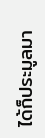ได้ก็ประมูลมา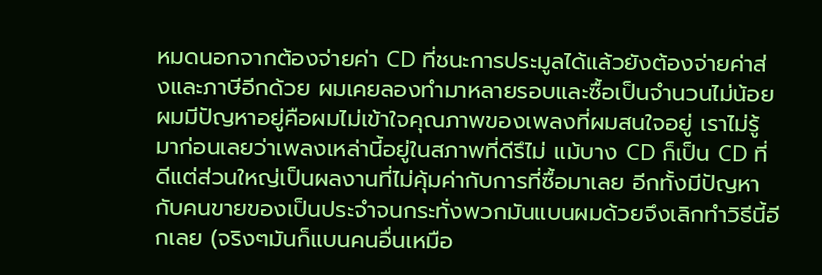หมดนอกจากต้องจ่ายค่า CD ที่ชนะการประมูลได้แล้วยังต้องจ่ายค่าส่งและภาษีอีกด้วย ผมเคยลองทำมาหลายรอบและซื้อเป็นจำนวนไม่น้อย ผมมีปัญหาอยู่คือผมไม่เข้าใจคุณภาพของเพลงที่ผมสนใจอยู่ เราไม่รู้มาก่อนเลยว่าเพลงเหล่านี้อยู่ในสภาพที่ดีรึไม่ แม้บาง CD ก็เป็น CD ที่ดีแต่ส่วนใหญ่เป็นผลงานที่ไม่คุ้มค่ากับการที่ซื้อมาเลย อีกทั้งมีปัญหากับคนขายของเป็นประจำจนกระทั่งพวกมันแบนผมด้วยจึงเลิกทำวิธีนี้อีกเลย (จริงๆมันก็แบนคนอื่นเหมือ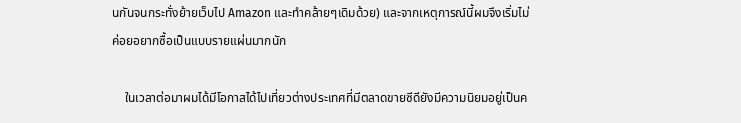นกันจนกระทั่งย้ายเว็บไป Amazon และทำคล้ายๆเดิมด้วย) และจากเหตุการณ์นี้ผมจึงเริ่มไม่ค่อยอยากซื้อเป็นแบบรายแผ่นมากนัก

    ในเวลาต่อมาผมได้มีโอกาสได้ไปเที่ยวต่างประเทศที่มีตลาดขายซีดียังมีความนิยมอยู่เป็นค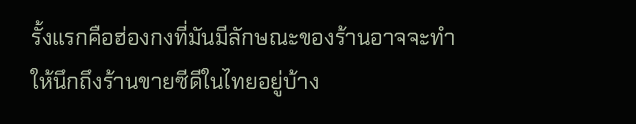รั้งแรกคือฮ่องกงที่มันมีลักษณะของร้านอาจจะทำให้นึกถึงร้านขายซีดีในไทยอยู่บ้าง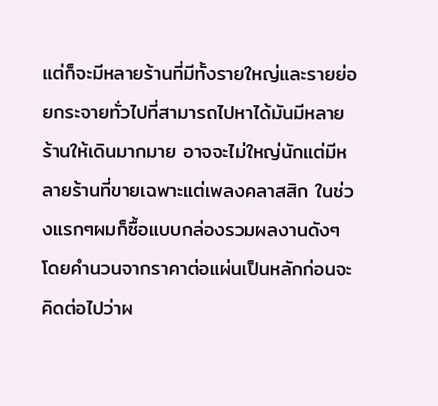แต่ก็จะมีหลายร้านที่มีทั้งรายใหญ่และรายย่อยกระจายทั่วไปที่สามารถไปหาได้มันมีหลายร้านให้เดินมากมาย อาจจะไม่ใหญ่นักแต่มีหลายร้านที่ขายเฉพาะแต่เพลงคลาสสิก ในช่วงแรกๆผมก็ซื้อแบบกล่องรวมผลงานดังๆโดยคำนวนจากราคาต่อแผ่นเป็นหลักก่อนจะคิดต่อไปว่าผ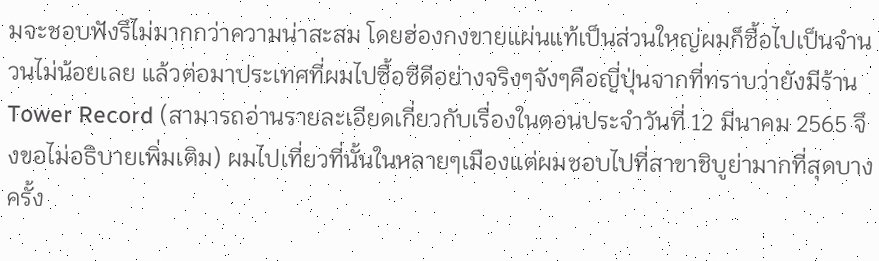มจะชอบฟังรึไม่มากกว่าความน่าสะสม โดยฮ่องกงขายแผ่นแท้เป็นส่วนใหญ่ผมก็ซื้อไปเป็นจำนวนไม่น้อยเลย แล้วต่อมาประเทศที่ผมไปซื้อซีดีอย่างจริงๆจังๆคือญี่ปุ่นจากที่ทราบว่ายังมีร้าน Tower Record (สามารถอ่านรายละเอียดเกี่ยวกับเรื่องในตอนประจำวันที่ 12 มีนาคม 2565 จึงขอไม่อธิบายเพิ่มเติม) ผมไปเที่ยวที่นั้นในหลายๆเมืองแต่ผมชอบไปที่สาขาชิบูย่ามากที่สุดบางครั้ง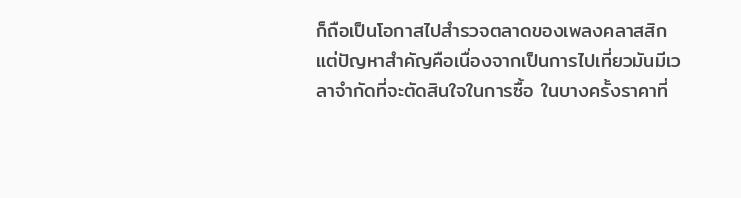ก็ถือเป็นโอกาสไปสำรวจตลาดของเพลงคลาสสิก แต่ปัญหาสำคัญคือเนื่องจากเป็นการไปเที่ยวมันมีเวลาจำกัดที่จะตัดสินใจในการซื้อ ในบางครั้งราคาที่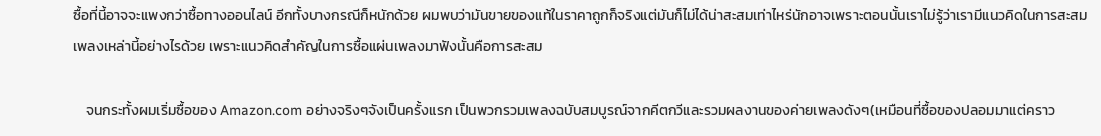ซื้อที่นี้อาจจะแพงกว่าซื้อทางออนไลน์ อีกทั้งบางกรณีก็หนักด้วย ผมพบว่ามันขายของแท้ในราคาถูกก็จริงแต่มันก็ไม่ได้น่าสะสมเท่าไหร่นักอาจเพราะตอนนั้นเราไม่รู้ว่าเรามีแนวคิดในการสะสมเพลงเหล่านี้อย่างไรด้วย เพราะแนวคิดสำคัญในการซื้อแผ่นเพลงมาฟังนั้นคือการสะสม

    จนกระทั้งผมเริ่มซื้อของ Amazon.com อย่างจริงๆจังเป็นครั้งแรก เป็นพวกรวมเพลงฉบับสมบูรณ์จากคีตกวีและรวมผลงานของค่ายเพลงดังๆ(เหมือนที่ซื้อของปลอมมาแต่คราว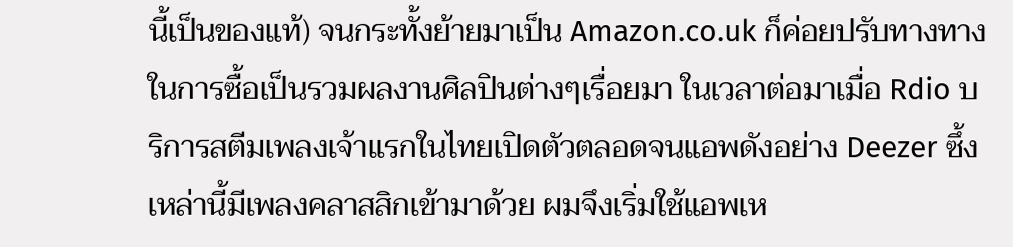นี้เป็นของแท้) จนกระทั้งย้ายมาเป็น Amazon.co.uk ก็ค่อยปรับทางทางในการซื้อเป็นรวมผลงานศิลปินต่างๆเรื่อยมา ในเวลาต่อมาเมื่อ Rdio บริการสตีมเพลงเจ้าแรกในไทยเปิดตัวตลอดจนแอพดังอย่าง Deezer ซึ้งเหล่านี้มีเพลงคลาสสิกเข้ามาด้วย ผมจึงเริ่มใช้แอพเห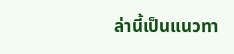ล่านี้เป็นแนวทา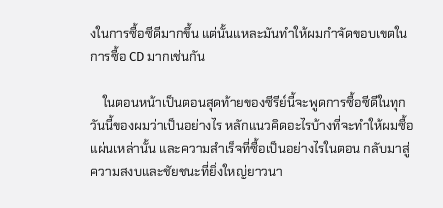งในการซื้อซีดีมากขึ้น แต่นั้นแหละมันทำให้ผมกำจัดขอบเขตในการซื้อ CD มากเช่นกัน

    ในตอนหน้าเป็นตอนสุดท้ายของซีรีย์นี้จะพูดการซื้อซีดีในทุกวันนี้ของผมว่าเป็นอย่างไร หลักแนวคิดอะไรบ้างที่จะทำให้ผมซื้อแผ่นเหล่านั้น และความสำเร็จที่ซื้อเป็นอย่างไรในตอน กลับมาสู่ความสงบและชัยชนะที่ยิ่งใหญ่ยาวนา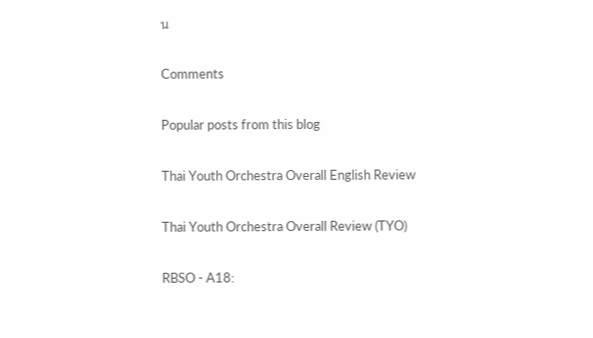น

Comments

Popular posts from this blog

Thai Youth Orchestra Overall English Review

Thai Youth Orchestra Overall Review (TYO)

RBSO - A18: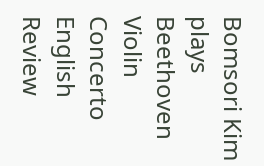Bomsori Kim plays Beethoven Violin Concerto English Review